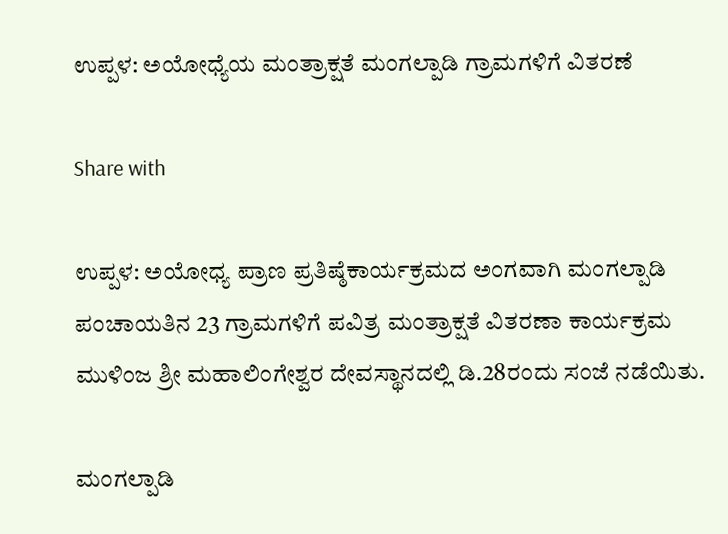ಉಪ್ಪಳ: ಅಯೋಧ್ಯೆಯ ಮಂತ್ರಾಕ್ಷತೆ ಮಂಗಲ್ಪಾಡಿ ಗ್ರಾಮಗಳಿಗೆ ವಿತರಣೆ

Share with

ಉಪ್ಪಳ: ಅಯೋಧ್ಯ ಪ್ರಾಣ ಪ್ರತಿಷ್ಠೆಕಾರ್ಯಕ್ರಮದ ಅಂಗವಾಗಿ ಮಂಗಲ್ಪಾಡಿ ಪಂಚಾಯತಿನ 23 ಗ್ರಾಮಗಳಿಗೆ ಪವಿತ್ರ ಮಂತ್ರಾಕ್ಷತೆ ವಿತರಣಾ ಕಾರ್ಯಕ್ರಮ ಮುಳಿಂಜ ಶ್ರೀ ಮಹಾಲಿಂಗೇಶ್ವರ ದೇವಸ್ಥಾನದಲ್ಲಿ ಡಿ.28ರಂದು ಸಂಜೆ ನಡೆಯಿತು.

ಮಂಗಲ್ಪಾಡಿ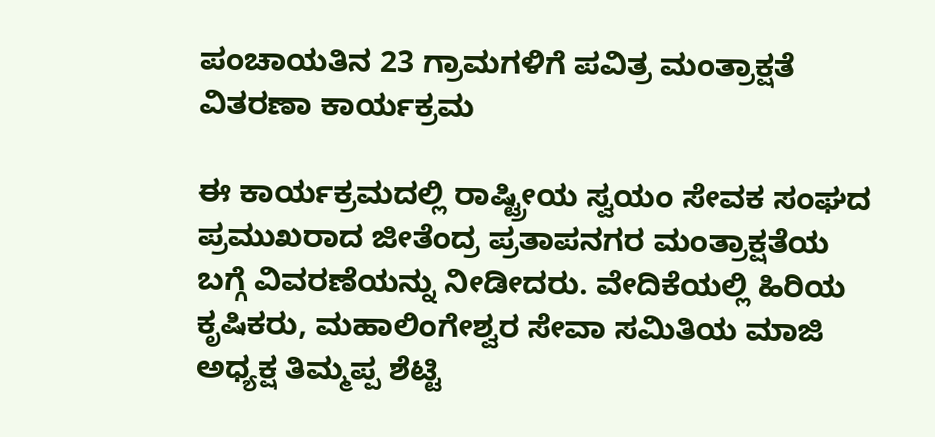ಪಂಚಾಯತಿನ 23 ಗ್ರಾಮಗಳಿಗೆ ಪವಿತ್ರ ಮಂತ್ರಾಕ್ಷತೆ ವಿತರಣಾ ಕಾರ್ಯಕ್ರಮ

ಈ ಕಾರ್ಯಕ್ರಮದಲ್ಲಿ ರಾಷ್ಟ್ರೀಯ ಸ್ವಯಂ ಸೇವಕ ಸಂಘದ ಪ್ರಮುಖರಾದ ಜೀತೆಂದ್ರ ಪ್ರತಾಪನಗರ ಮಂತ್ರಾಕ್ಷತೆಯ ಬಗ್ಗೆ ವಿವರಣೆಯನ್ನು ನೀಡೀದರು. ವೇದಿಕೆಯಲ್ಲಿ ಹಿರಿಯ ಕೃಷಿಕರು, ಮಹಾಲಿಂಗೇಶ್ವರ ಸೇವಾ ಸಮಿತಿಯ ಮಾಜಿ ಅಧ್ಯಕ್ಷ ತಿಮ್ಮಪ್ಪ ಶೆಟ್ಟಿ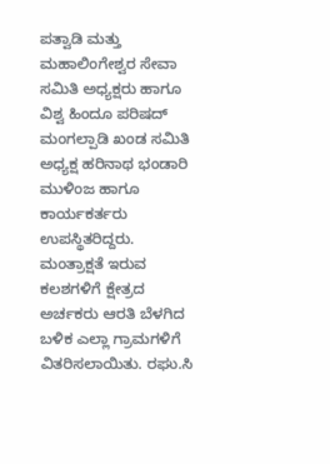ಪತ್ವಾಡಿ ಮತ್ತು ಮಹಾಲಿಂಗೇಶ್ವರ ಸೇವಾ ಸಮಿತಿ ಅಧ್ಯಕ್ಷರು ಹಾಗೂ ವಿಶ್ವ ಹಿಂದೂ ಪರಿಷದ್ ಮಂಗಲ್ಪಾಡಿ ಖಂಡ ಸಮಿತಿ ಅಧ್ಯಕ್ಷ ಹರಿನಾಥ ಭಂಡಾರಿ ಮುಳಿಂಜ ಹಾಗೂ ಕಾರ್ಯಕರ್ತರು ಉಪಸ್ಥಿತರಿದ್ದರು. ಮಂತ್ರಾಕ್ಷತೆ ಇರುವ ಕಲಶಗಳಿಗೆ ಕ್ಷೇತ್ರದ ಅರ್ಚಕರು ಆರತಿ ಬೆಳಗಿದ ಬಳಿಕ ಎಲ್ಲಾ ಗ್ರಾಮಗಳಿಗೆ ವಿತರಿಸಲಾಯಿತು. ರಘು.ಸಿ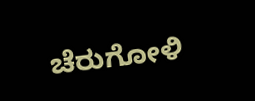ಚೆರುಗೋಳಿ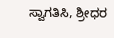ಸ್ವಾಗತಿಸಿ, ಶ್ರೀಧರ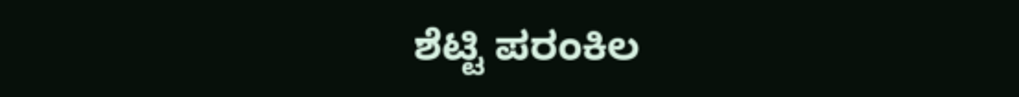ಶೆಟ್ಟಿ ಪರಂಕಿಲ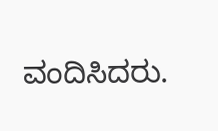ವಂದಿಸಿದರು.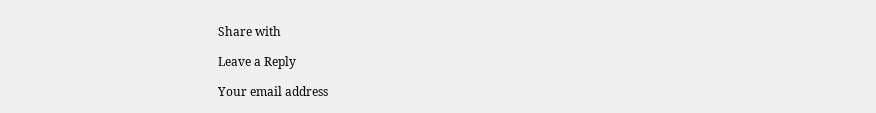Share with

Leave a Reply

Your email address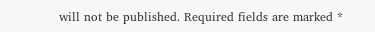will not be published. Required fields are marked *